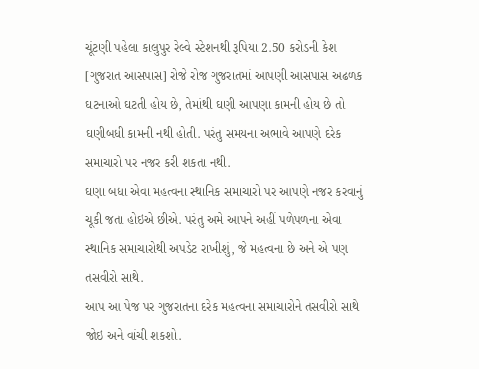ચૂંટણી પહેલા કાલુપુર રેલ્વે સ્ટેશનથી રૂપિયા 2.50 કરોડની કેશ
[ગુજરાત આસપાસ] રોજે રોજ ગુજરાતમાં આપણી આસપાસ અઢળક ઘટનાઓ ઘટતી હોય છે, તેમાંથી ઘણી આપણા કામની હોય છે તો ઘણીબધી કામની નથી હોતી. પરંતુ સમયના અભાવે આપણે દરેક સમાચારો પર નજર કરી શકતા નથી.
ઘણા બધા એવા મહત્વના સ્થાનિક સમાચારો પર આપણે નજર કરવાનું ચૂકી જતા હોઇએ છીએ. પરંતુ અમે આપને અહીં પળેપળના એવા સ્થાનિક સમાચારોથી અપડેટ રાખીશું, જે મહત્વના છે અને એ પણ તસવીરો સાથે.
આપ આ પેજ પર ગુજરાતના દરેક મહત્વના સમાચારોને તસવીરો સાથે જોઇ અને વાંચી શકશો.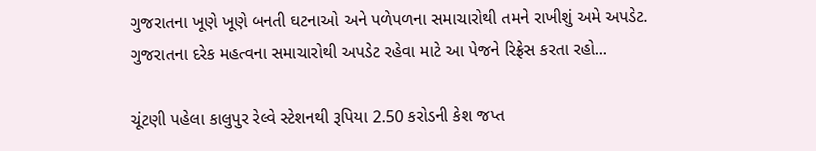ગુજરાતના ખૂણે ખૂણે બનતી ઘટનાઓ અને પળેપળના સમાચારોથી તમને રાખીશું અમે અપડેટ.
ગુજરાતના દરેક મહત્વના સમાચારોથી અપડેટ રહેવા માટે આ પેજને રિફ્રેસ કરતા રહો...

ચૂંટણી પહેલા કાલુપુર રેલ્વે સ્ટેશનથી રૂપિયા 2.50 કરોડની કેશ જપ્ત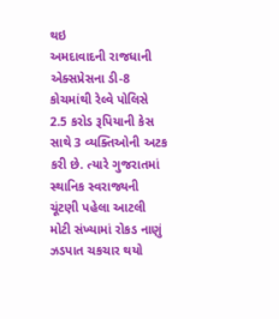થઇ
અમદાવાદની રાજધાની એક્સપ્રેસના ડી-8 કોચમાંથી રેલ્વે પોલિસે 2.5 કરોડ રૂપિયાની કેસ સાથે 3 વ્યક્તિઓની અટક કરી છે. ત્યારે ગુજરાતમાં સ્થાનિક સ્વરાજ્યની ચૂંટણી પહેલા આટલી મોટી સંખ્યામાં રોકડ નાણું ઝડપાત ચકચાર થયો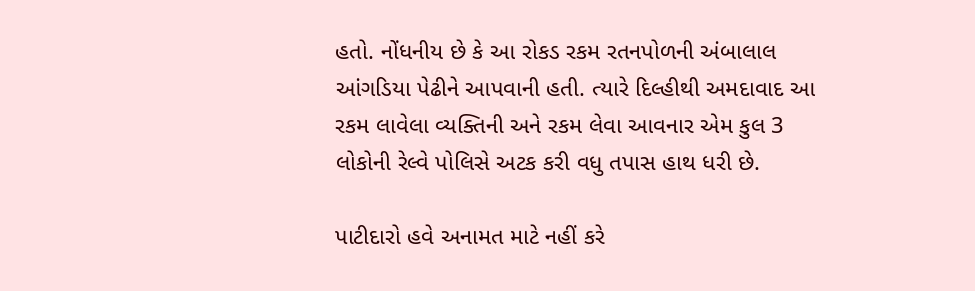હતો. નોંધનીય છે કે આ રોકડ રકમ રતનપોળની અંબાલાલ આંગડિયા પેઢીને આપવાની હતી. ત્યારે દિલ્હીથી અમદાવાદ આ રકમ લાવેલા વ્યક્તિની અને રકમ લેવા આવનાર એમ કુલ 3 લોકોની રેલ્વે પોલિસે અટક કરી વધુ તપાસ હાથ ધરી છે.

પાટીદારો હવે અનામત માટે નહીં કરે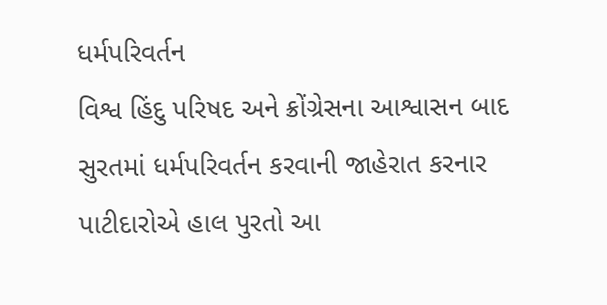ધર્મપરિવર્તન
વિશ્વ હિંદુ પરિષદ અને ક્રોંગ્રેસના આશ્વાસન બાદ સુરતમાં ધર્મપરિવર્તન કરવાની જાહેરાત કરનાર પાટીદારોએ હાલ પુરતો આ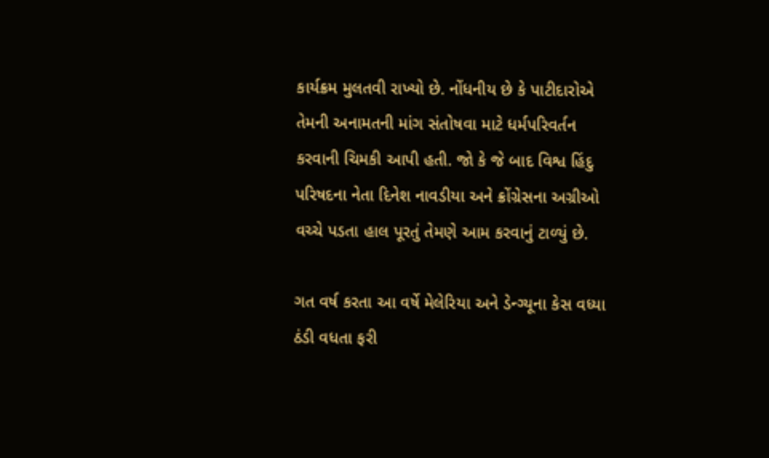કાર્યક્રમ મુલતવી રાખ્યો છે. નોંધનીય છે કે પાટીદારોએ તેમની અનામતની માંગ સંતોષવા માટે ધર્મપરિવર્તન કરવાની ચિમકી આપી હતી. જો કે જે બાદ વિશ્વ હિંદુ પરિષદના નેતા દિનેશ નાવડીયા અને ક્રોંગ્રેસના અગ્રીઓ વચ્ચે પડતા હાલ પૂરતું તેમણે આમ કરવાનું ટાળ્યું છે.

ગત વર્ષ કરતા આ વર્ષે મેલેરિયા અને ડેન્ગ્યૂના કેસ વધ્યા
ઠંડી વધતા ફરી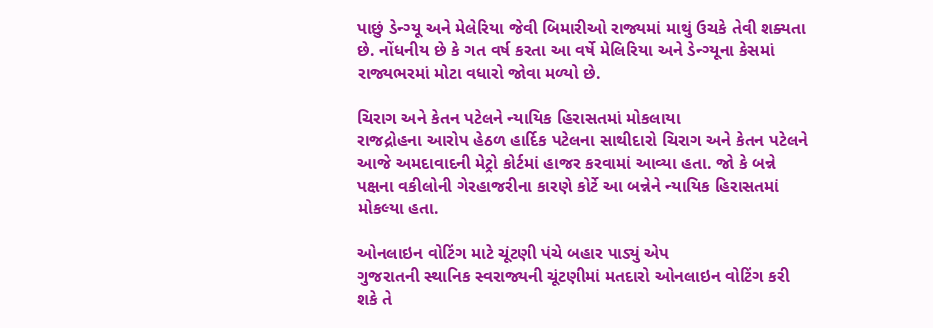પાછું ડેન્ગ્યૂ અને મેલેરિયા જેવી બિમારીઓ રાજ્યમાં માથું ઉચકે તેવી શક્યતા છે. નોંધનીય છે કે ગત વર્ષ કરતા આ વર્ષે મેલિરિયા અને ડેન્ગ્યૂના કેસમાં રાજ્યભરમાં મોટા વધારો જોવા મળ્યો છે.

ચિરાગ અને કેતન પટેલને ન્યાયિક હિરાસતમાં મોકલાયા
રાજદ્રોહના આરોપ હેઠળ હાર્દિક પટેલના સાથીદારો ચિરાગ અને કેતન પટેલને આજે અમદાવાદની મેટ્રો કોર્ટમાં હાજર કરવામાં આવ્યા હતા. જો કે બન્ને પક્ષના વકીલોની ગેરહાજરીના કારણે કોર્ટે આ બન્નેને ન્યાયિક હિરાસતમાં મોકલ્યા હતા.

ઓનલાઇન વોટિંગ માટે ચૂંટણી પંચે બહાર પાડ્યું એપ
ગુજરાતની સ્થાનિક સ્વરાજ્યની ચૂંટણીમાં મતદારો ઓનલાઇન વોટિંગ કરી શકે તે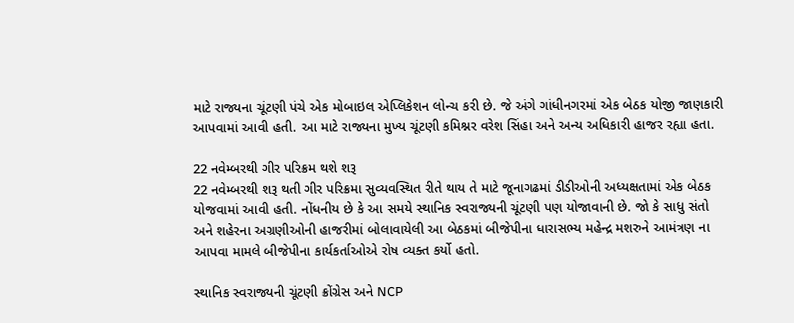માટે રાજ્યના ચૂંટણી પંચે એક મોબાઇલ એપ્લિકેશન લોન્ચ કરી છે. જે અંગે ગાંધીનગરમાં એક બેઠક યોજી જાણકારી આપવામાં આવી હતી. આ માટે રાજ્યના મુખ્ય ચૂંટણી કમિશ્નર વરેશ સિંહા અને અન્ય અધિકારી હાજર રહ્યા હતા.

22 નવેમ્બરથી ગીર પરિક્રમ થશે શરૂ
22 નવેમ્બરથી શરૂ થતી ગીર પરિક્રમા સુવ્યવસ્થિત રીતે થાય તે માટે જૂનાગઢમાં ડીડીઓની અધ્યક્ષતામાં એક બેઠક યોજવામાં આવી હતી. નોંધનીય છે કે આ સમયે સ્થાનિક સ્વરાજ્યની ચૂંટણી પણ યોજાવાની છે. જો કે સાધુ સંતો અને શહેરના અગ્રણીઓની હાજરીમાં બોલાવાયેલી આ બેઠકમાં બીજેપીના ધારાસભ્ય મહેન્દ્ર મશરુને આમંત્રણ ના આપવા મામલે બીજેપીના કાર્યકર્તાઓએ રોષ વ્યક્ત કર્યો હતો.

સ્થાનિક સ્વરાજ્યની ચૂંટણી ક્રોંગ્રેસ અને NCP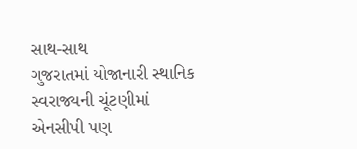સાથ-સાથ
ગુજરાતમાં યોજાનારી સ્થાનિક સ્વરાજ્યની ચૂંટણીમાં એનસીપી પણ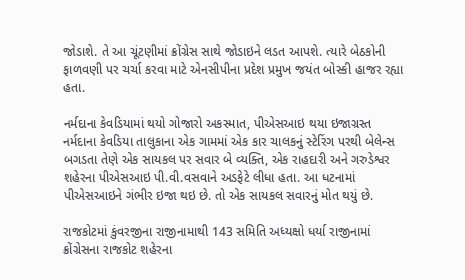જોડાશે. તે આ ચૂંટણીમાં ક્રોંગ્રેસ સાથે જોડાઇને લડત આપશે. ત્યારે બેઠકોની ફાળવણી પર ચર્ચા કરવા માટે એનસીપીના પ્રદેશ પ્રમુખ જયંત બોસ્કી હાજર રહ્યા હતા.

નર્મદાના કેવડિયામાં થયો ગોજારો અકસ્માત, પીએસઆઇ થયા ઇજાગ્રસ્ત
નર્મદાના કેવડિયા તાલુકાના એક ગામમાં એક કાર ચાલકનું સ્ટેરિંગ પરથી બેલેન્સ બગડતા તેણે એક સાયકલ પર સવાર બે વ્યક્તિ, એક રાહદારી અને ગરુડેશ્વર શહેરના પીએસઆઇ પી.વી.વસવાને અડફેટે લીધા હતા. આ ધટનામાં પીએસઆઇને ગંભીર ઇજા થઇ છે. તો એક સાયકલ સવારનું મોત થયું છે.

રાજકોટમાં કુંવરજીના રાજીનામાથી 143 સમિતિ અધ્યક્ષો ધર્યા રાજીનામાં
ક્રોંગ્રેસના રાજકોટ શહેરના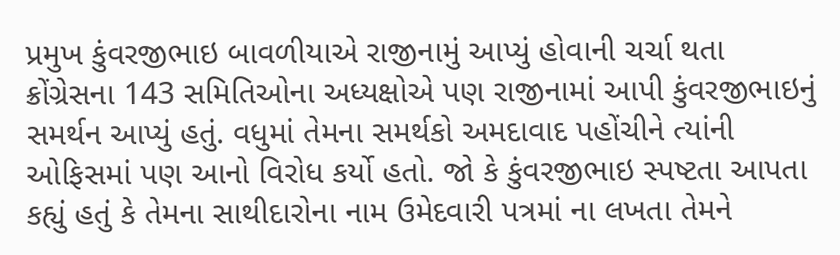પ્રમુખ કુંવરજીભાઇ બાવળીયાએ રાજીનામું આપ્યું હોવાની ચર્ચા થતા ક્રોંગ્રેસના 143 સમિતિઓના અધ્યક્ષોએ પણ રાજીનામાં આપી કુંવરજીભાઇનું સમર્થન આપ્યું હતું. વધુમાં તેમના સમર્થકો અમદાવાદ પહોંચીને ત્યાંની ઓફિસમાં પણ આનો વિરોધ કર્યો હતો. જો કે કુંવરજીભાઇ સ્પષ્ટતા આપતા કહ્યું હતું કે તેમના સાથીદારોના નામ ઉમેદવારી પત્રમાં ના લખતા તેમને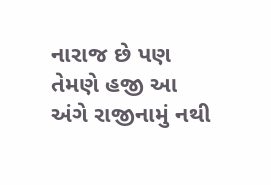નારાજ છે પણ તેમણે હજી આ અંગે રાજીનામું નથી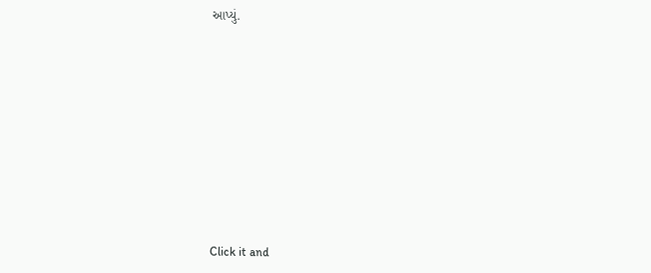આપ્યું.












Click it and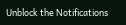Unblock the Notifications